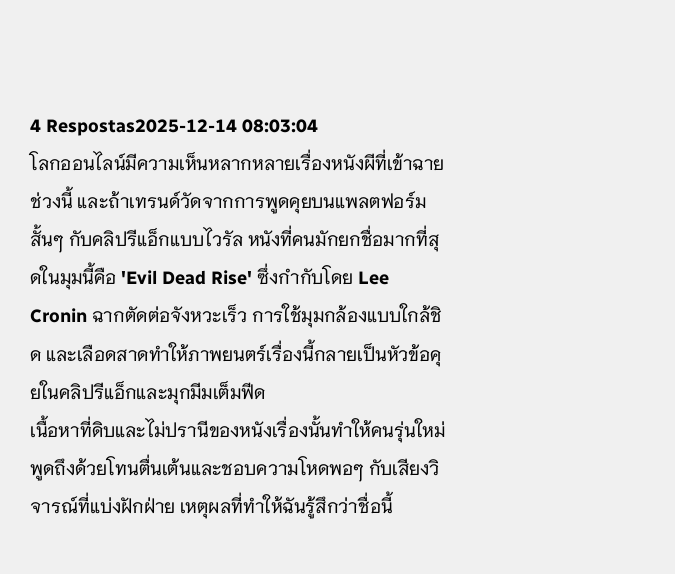4 Respostas2025-12-14 08:03:04
โลกออนไลน์มีความเห็นหลากหลายเรื่องหนังผีที่เข้าฉายช่วงนี้ และถ้าเทรนด์วัดจากการพูดคุยบนแพลตฟอร์มสั้นๆ กับคลิปรีแอ็กแบบไวรัล หนังที่คนมักยกชื่อมากที่สุดในมุมนี้คือ 'Evil Dead Rise' ซึ่งกำกับโดย Lee Cronin ฉากตัดต่อจังหวะเร็ว การใช้มุมกล้องแบบใกล้ชิด และเลือดสาดทำให้ภาพยนตร์เรื่องนี้กลายเป็นหัวข้อคุยในคลิปรีแอ็กและมุกมีมเต็มฟีด
เนื้อหาที่ดิบและไม่ปรานีของหนังเรื่องนั้นทำให้คนรุ่นใหม่พูดถึงด้วยโทนตื่นเต้นและชอบความโหดพอๆ กับเสียงวิจารณ์ที่แบ่งฝักฝ่าย เหตุผลที่ทำให้ฉันรู้สึกว่าชื่อนี้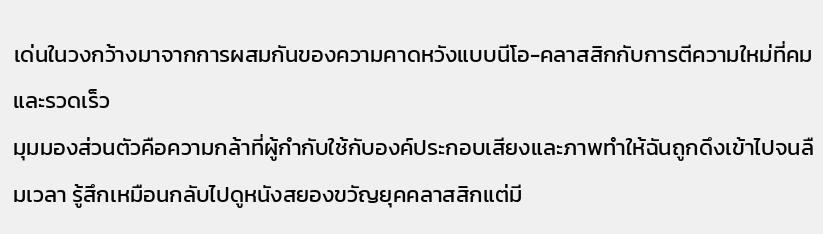เด่นในวงกว้างมาจากการผสมกันของความคาดหวังแบบนีโอ-คลาสสิกกับการตีความใหม่ที่คมและรวดเร็ว
มุมมองส่วนตัวคือความกล้าที่ผู้กำกับใช้กับองค์ประกอบเสียงและภาพทำให้ฉันถูกดึงเข้าไปจนลืมเวลา รู้สึกเหมือนกลับไปดูหนังสยองขวัญยุคคลาสสิกแต่มี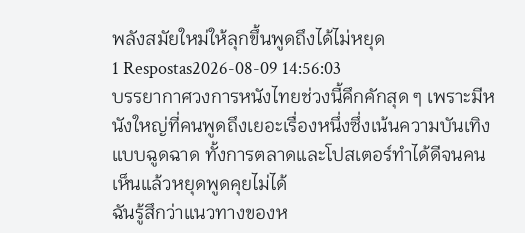พลังสมัยใหม่ให้ลุกขึ้นพูดถึงได้ไม่หยุด
1 Respostas2026-08-09 14:56:03
บรรยากาศวงการหนังไทยช่วงนี้คึกคักสุด ๆ เพราะมีหนังใหญ่ที่คนพูดถึงเยอะเรื่องหนึ่งซึ่งเน้นความบันเทิงแบบฉูดฉาด ทั้งการตลาดและโปสเตอร์ทำได้ดีจนคนเห็นแล้วหยุดพูดคุยไม่ได้
ฉันรู้สึกว่าแนวทางของห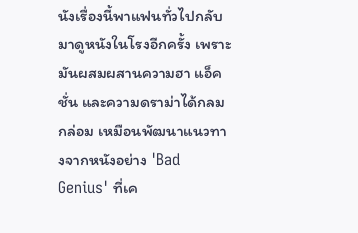นังเรื่องนี้พาแฟนทั่วไปกลับมาดูหนังในโรงอีกครั้ง เพราะมันผสมผสานความฮา แอ็คชั่น และความดราม่าได้กลมกล่อม เหมือนพัฒนาแนวทางจากหนังอย่าง 'Bad Genius' ที่เค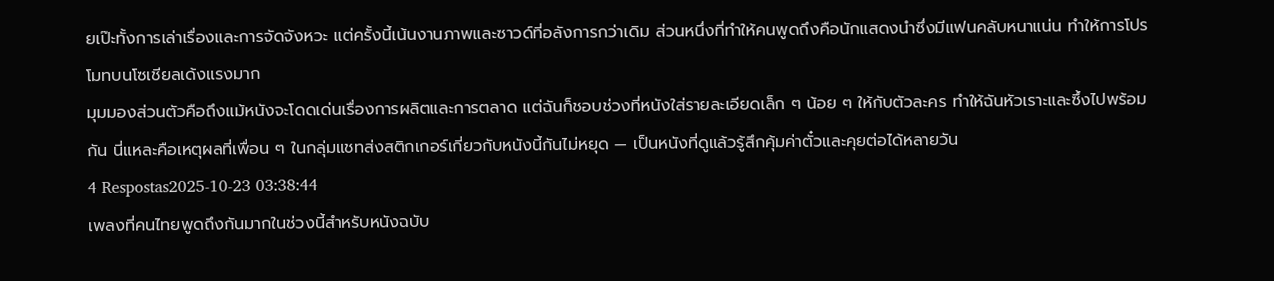ยเป๊ะทั้งการเล่าเรื่องและการจัดจังหวะ แต่ครั้งนี้เน้นงานภาพและซาวด์ที่อลังการกว่าเดิม ส่วนหนึ่งที่ทำให้คนพูดถึงคือนักแสดงนำซึ่งมีแฟนคลับหนาแน่น ทำให้การโปรโมทบนโซเชียลเด้งแรงมาก
มุมมองส่วนตัวคือถึงแม้หนังจะโดดเด่นเรื่องการผลิตและการตลาด แต่ฉันก็ชอบช่วงที่หนังใส่รายละเอียดเล็ก ๆ น้อย ๆ ให้กับตัวละคร ทำให้ฉันหัวเราะและซึ้งไปพร้อมกัน นี่แหละคือเหตุผลที่เพื่อน ๆ ในกลุ่มแชทส่งสติกเกอร์เกี่ยวกับหนังนี้กันไม่หยุด — เป็นหนังที่ดูแล้วรู้สึกคุ้มค่าตั๋วและคุยต่อได้หลายวัน
4 Respostas2025-10-23 03:38:44
เพลงที่คนไทยพูดถึงกันมากในช่วงนี้สำหรับหนังฉบับ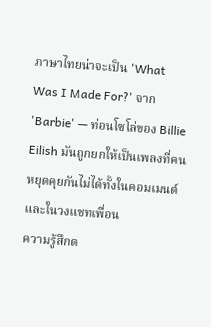ภาษาไทยน่าจะเป็น 'What Was I Made For?' จาก 'Barbie' — ท่อนโซโล่ของ Billie Eilish มันถูกยกให้เป็นเพลงที่คนหยุดคุยกันไม่ได้ทั้งในคอมเมนต์และในวงแชทเพื่อน
ความรู้สึกต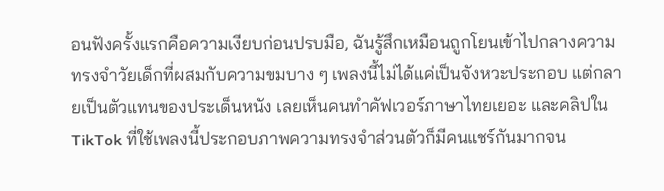อนฟังครั้งแรกคือความเงียบก่อนปรบมือ, ฉันรู้สึกเหมือนถูกโยนเข้าไปกลางความทรงจำวัยเด็กที่ผสมกับความขมบาง ๆ เพลงนี้ไม่ได้แค่เป็นจังหวะประกอบ แต่กลายเป็นตัวแทนของประเด็นหนัง เลยเห็นคนทำคัฟเวอร์ภาษาไทยเยอะ และคลิปใน TikTok ที่ใช้เพลงนี้ประกอบภาพความทรงจำส่วนตัวก็มีคนแชร์กันมากจน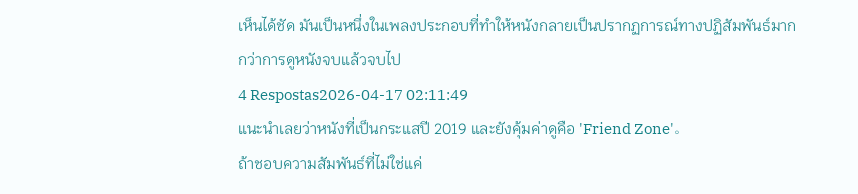เห็นได้ชัด มันเป็นหนึ่งในเพลงประกอบที่ทำให้หนังกลายเป็นปรากฏการณ์ทางปฏิสัมพันธ์มากกว่าการดูหนังจบแล้วจบไป
4 Respostas2026-04-17 02:11:49
แนะนำเลยว่าหนังที่เป็นกระแสปี 2019 และยังคุ้มค่าดูคือ 'Friend Zone'。
ถ้าชอบความสัมพันธ์ที่ไม่ใช่แค่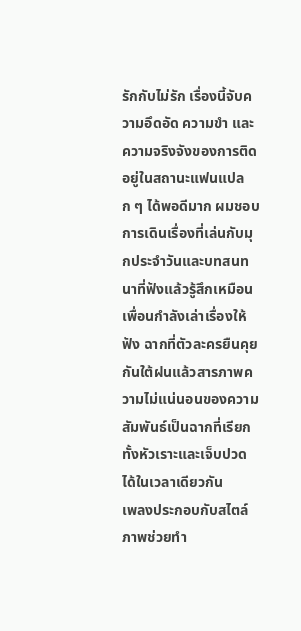รักกับไม่รัก เรื่องนี้จับความอึดอัด ความขำ และความจริงจังของการติดอยู่ในสถานะแฟนแปลก ๆ ได้พอดีมาก ผมชอบการเดินเรื่องที่เล่นกับมุกประจำวันและบทสนทนาที่ฟังแล้วรู้สึกเหมือนเพื่อนกำลังเล่าเรื่องให้ฟัง ฉากที่ตัวละครยืนคุยกันใต้ฝนแล้วสารภาพความไม่แน่นอนของความสัมพันธ์เป็นฉากที่เรียกทั้งหัวเราะและเจ็บปวดได้ในเวลาเดียวกัน
เพลงประกอบกับสไตล์ภาพช่วยทำ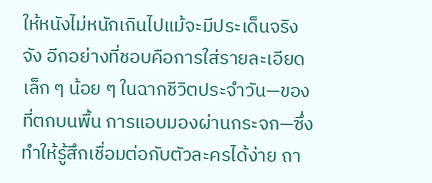ให้หนังไม่หนักเกินไปแม้จะมีประเด็นจริงจัง อีกอย่างที่ชอบคือการใส่รายละเอียดเล็ก ๆ น้อย ๆ ในฉากชีวิตประจำวัน—ของที่ตกบนพื้น การแอบมองผ่านกระจก—ซึ่งทำให้รู้สึกเชื่อมต่อกับตัวละครได้ง่าย ถา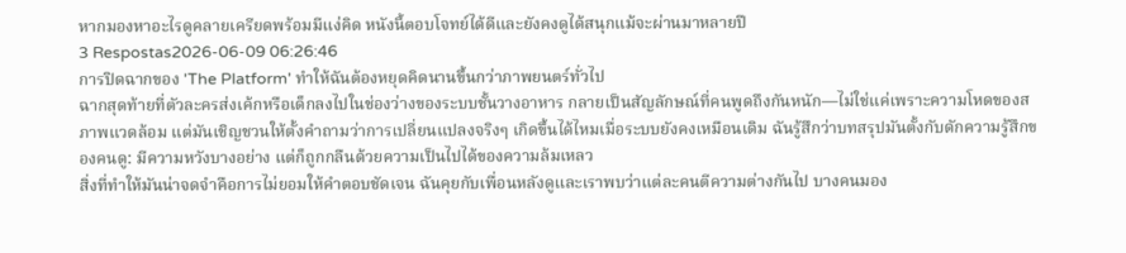หากมองหาอะไรดูคลายเครียดพร้อมมีแง่คิด หนังนี้ตอบโจทย์ได้ดีและยังคงดูได้สนุกแม้จะผ่านมาหลายปี
3 Respostas2026-06-09 06:26:46
การปิดฉากของ 'The Platform' ทำให้ฉันต้องหยุดคิดนานขึ้นกว่าภาพยนตร์ทั่วไป
ฉากสุดท้ายที่ตัวละครส่งเค้กหรือเด็กลงไปในช่องว่างของระบบชั้นวางอาหาร กลายเป็นสัญลักษณ์ที่คนพูดถึงกันหนัก—ไม่ใช่แค่เพราะความโหดของสภาพแวดล้อม แต่มันเชิญชวนให้ตั้งคำถามว่าการเปลี่ยนแปลงจริงๆ เกิดขึ้นได้ไหมเมื่อระบบยังคงเหมือนเดิม ฉันรู้สึกว่าบทสรุปมันตั้งกับดักความรู้สึกของคนดู: มีความหวังบางอย่าง แต่ก็ถูกกลืนด้วยความเป็นไปได้ของความล้มเหลว
สิ่งที่ทำให้มันน่าจดจำคือการไม่ยอมให้คำตอบชัดเจน ฉันคุยกับเพื่อนหลังดูและเราพบว่าแต่ละคนตีความต่างกันไป บางคนมอง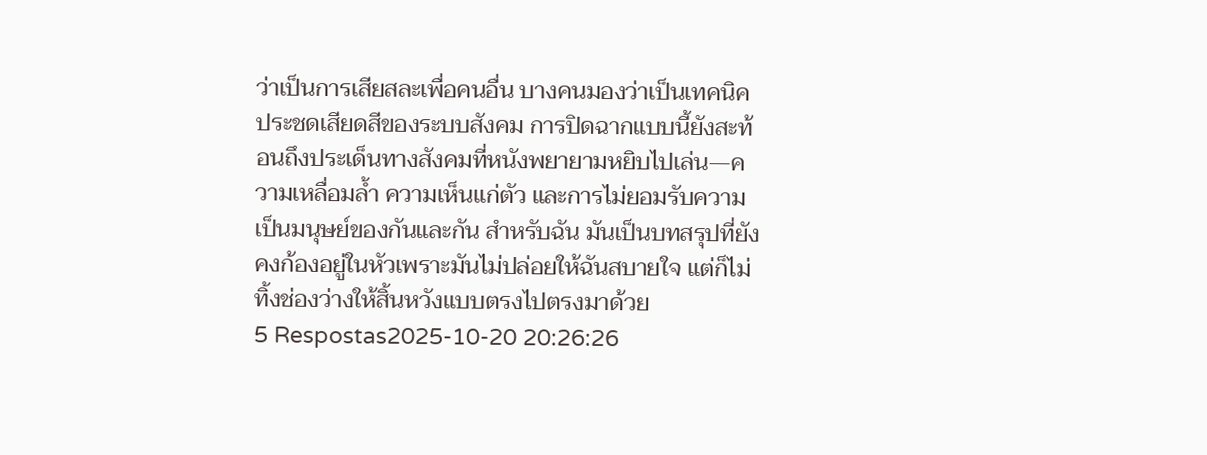ว่าเป็นการเสียสละเพื่อคนอื่น บางคนมองว่าเป็นเทคนิคประชดเสียดสีของระบบสังคม การปิดฉากแบบนี้ยังสะท้อนถึงประเด็นทางสังคมที่หนังพยายามหยิบไปเล่น—ความเหลื่อมล้ำ ความเห็นแก่ตัว และการไม่ยอมรับความเป็นมนุษย์ของกันและกัน สำหรับฉัน มันเป็นบทสรุปที่ยังคงก้องอยู่ในหัวเพราะมันไม่ปล่อยให้ฉันสบายใจ แต่ก็ไม่ทิ้งช่องว่างให้สิ้นหวังแบบตรงไปตรงมาด้วย
5 Respostas2025-10-20 20:26:26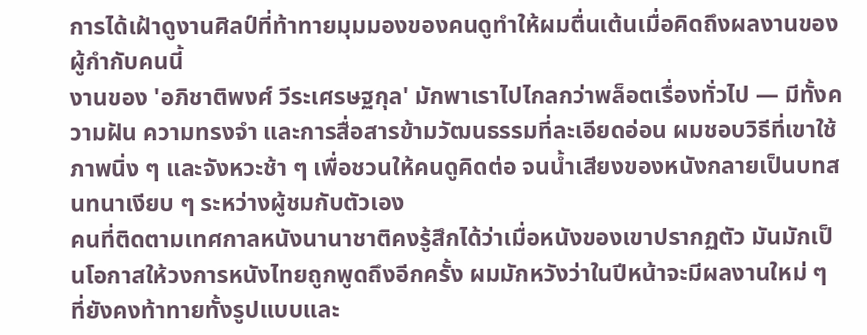การได้เฝ้าดูงานศิลป์ที่ท้าทายมุมมองของคนดูทำให้ผมตื่นเต้นเมื่อคิดถึงผลงานของผู้กำกับคนนี้
งานของ 'อภิชาติพงศ์ วีระเศรษฐกุล' มักพาเราไปไกลกว่าพล็อตเรื่องทั่วไป — มีทั้งความฝัน ความทรงจำ และการสื่อสารข้ามวัฒนธรรมที่ละเอียดอ่อน ผมชอบวิธีที่เขาใช้ภาพนิ่ง ๆ และจังหวะช้า ๆ เพื่อชวนให้คนดูคิดต่อ จนน้ำเสียงของหนังกลายเป็นบทสนทนาเงียบ ๆ ระหว่างผู้ชมกับตัวเอง
คนที่ติดตามเทศกาลหนังนานาชาติคงรู้สึกได้ว่าเมื่อหนังของเขาปรากฏตัว มันมักเป็นโอกาสให้วงการหนังไทยถูกพูดถึงอีกครั้ง ผมมักหวังว่าในปีหน้าจะมีผลงานใหม่ ๆ ที่ยังคงท้าทายทั้งรูปแบบและ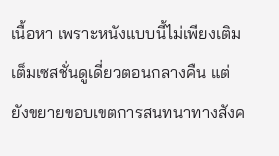เนื้อหา เพราะหนังแบบนี้ไม่เพียงเติมเต็มเซสชั่นดูเดี่ยวตอนกลางคืน แต่ยังขยายขอบเขตการสนทนาทางสังค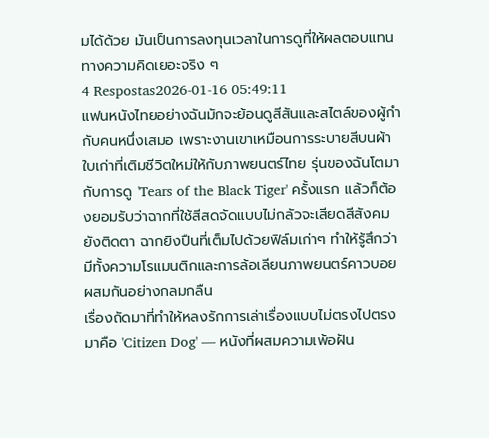มได้ด้วย มันเป็นการลงทุนเวลาในการดูที่ให้ผลตอบแทนทางความคิดเยอะจริง ๆ
4 Respostas2026-01-16 05:49:11
แฟนหนังไทยอย่างฉันมักจะย้อนดูสีสันและสไตล์ของผู้กำกับคนหนึ่งเสมอ เพราะงานเขาเหมือนการระบายสีบนผ้าใบเก่าที่เติมชีวิตใหม่ให้กับภาพยนตร์ไทย รุ่นของฉันโตมากับการดู 'Tears of the Black Tiger' ครั้งแรก แล้วก็ต้องยอมรับว่าฉากที่ใช้สีสดจัดแบบไม่กลัวจะเสียดสีสังคมยังติดตา ฉากยิงปืนที่เต็มไปด้วยฟิล์มเก่าๆ ทำให้รู้สึกว่ามีทั้งความโรแมนติกและการล้อเลียนภาพยนตร์คาวบอยผสมกันอย่างกลมกลืน
เรื่องถัดมาที่ทำให้หลงรักการเล่าเรื่องแบบไม่ตรงไปตรงมาคือ 'Citizen Dog' — หนังที่ผสมความเพ้อฝัน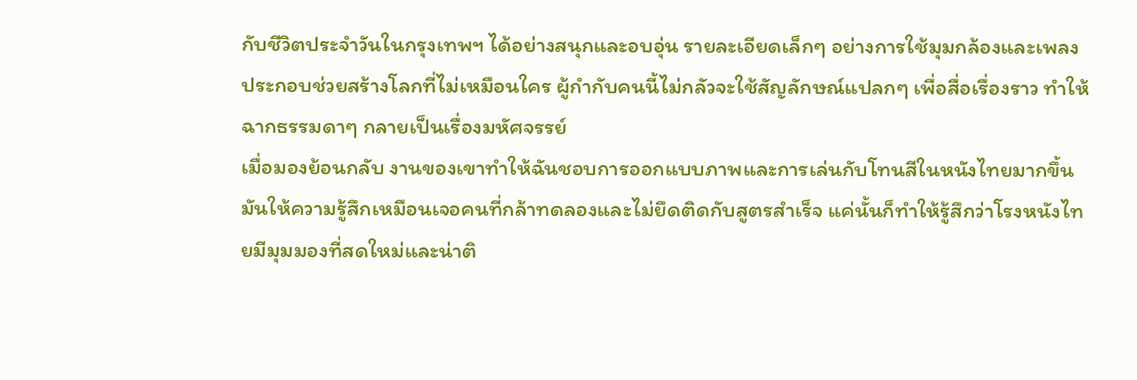กับชีวิตประจำวันในกรุงเทพฯ ได้อย่างสนุกและอบอุ่น รายละเอียดเล็กๆ อย่างการใช้มุมกล้องและเพลงประกอบช่วยสร้างโลกที่ไม่เหมือนใคร ผู้กำกับคนนี้ไม่กลัวจะใช้สัญลักษณ์แปลกๆ เพื่อสื่อเรื่องราว ทำให้ฉากธรรมดาๆ กลายเป็นเรื่องมหัศจรรย์
เมื่อมองย้อนกลับ งานของเขาทำให้ฉันชอบการออกแบบภาพและการเล่นกับโทนสีในหนังไทยมากขึ้น มันให้ความรู้สึกเหมือนเจอคนที่กล้าทดลองและไม่ยึดติดกับสูตรสำเร็จ แค่นั้นก็ทำให้รู้สึกว่าโรงหนังไทยมีมุมมองที่สดใหม่และน่าติ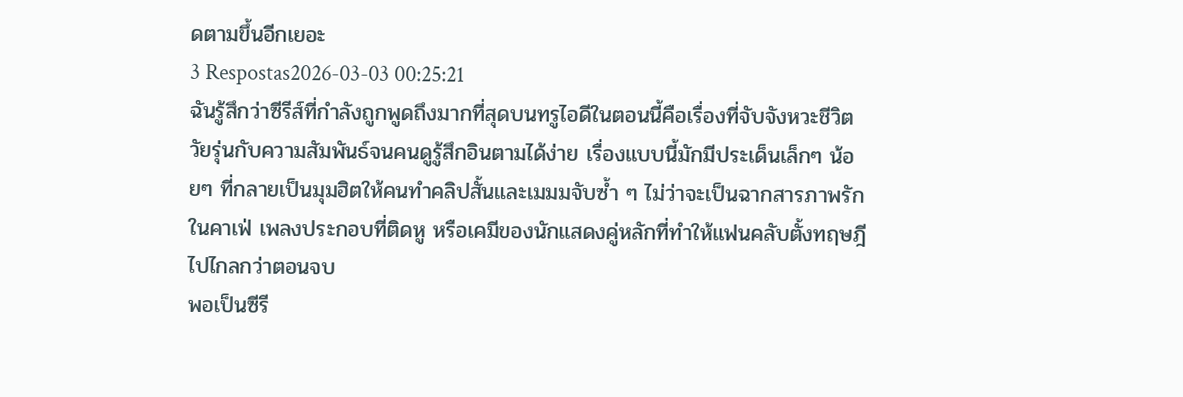ดตามขึ้นอีกเยอะ
3 Respostas2026-03-03 00:25:21
ฉันรู้สึกว่าซีรีส์ที่กำลังถูกพูดถึงมากที่สุดบนทรูไอดีในตอนนี้คือเรื่องที่จับจังหวะชีวิตวัยรุ่นกับความสัมพันธ์จนคนดูรู้สึกอินตามได้ง่าย เรื่องแบบนี้มักมีประเด็นเล็กๆ น้อยๆ ที่กลายเป็นมุมฮิตให้คนทำคลิปสั้นและเมมมจับซ้ำ ๆ ไม่ว่าจะเป็นฉากสารภาพรักในคาเฟ่ เพลงประกอบที่ติดหู หรือเคมีของนักแสดงคู่หลักที่ทำให้แฟนคลับตั้งทฤษฎีไปไกลกว่าตอนจบ
พอเป็นซีรี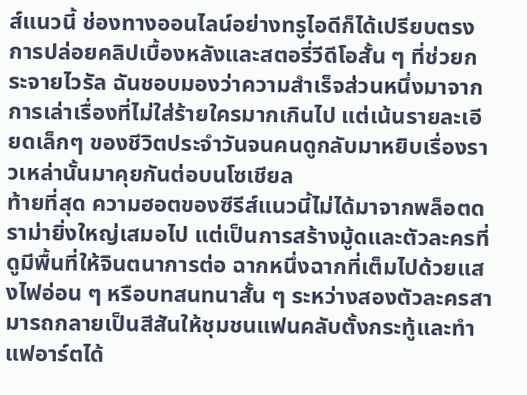ส์แนวนี้ ช่องทางออนไลน์อย่างทรูไอดีก็ได้เปรียบตรงการปล่อยคลิปเบื้องหลังและสตอรี่วีดีโอสั้น ๆ ที่ช่วยกระจายไวรัล ฉันชอบมองว่าความสำเร็จส่วนหนึ่งมาจากการเล่าเรื่องที่ไม่ใส่ร้ายใครมากเกินไป แต่เน้นรายละเอียดเล็กๆ ของชีวิตประจำวันจนคนดูกลับมาหยิบเรื่องราวเหล่านั้นมาคุยกันต่อบนโซเชียล
ท้ายที่สุด ความฮอตของซีรีส์แนวนี้ไม่ได้มาจากพล็อตดราม่ายิ่งใหญ่เสมอไป แต่เป็นการสร้างมู้ดและตัวละครที่ดูมีพื้นที่ให้จินตนาการต่อ ฉากหนึ่งฉากที่เต็มไปด้วยแสงไฟอ่อน ๆ หรือบทสนทนาสั้น ๆ ระหว่างสองตัวละครสามารถกลายเป็นสีสันให้ชุมชนแฟนคลับตั้งกระทู้และทำแฟอาร์ตได้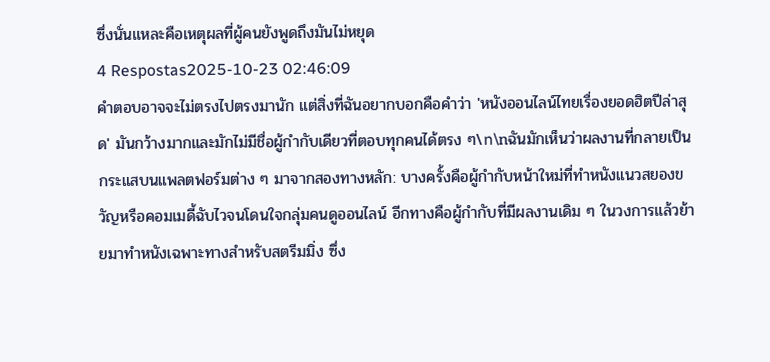ซึ่งนั่นแหละคือเหตุผลที่ผู้คนยังพูดถึงมันไม่หยุด
4 Respostas2025-10-23 02:46:09
คำตอบอาจจะไม่ตรงไปตรงมานัก แต่สิ่งที่ฉันอยากบอกคือคำว่า 'หนังออนไลน์ไทยเรื่องยอดฮิตปีล่าสุด' มันกว้างมากและมักไม่มีชื่อผู้กำกับเดียวที่ตอบทุกคนได้ตรง ๆ\n\nฉันมักเห็นว่าผลงานที่กลายเป็นกระแสบนแพลตฟอร์มต่าง ๆ มาจากสองทางหลัก: บางครั้งคือผู้กำกับหน้าใหม่ที่ทำหนังแนวสยองขวัญหรือคอมเมดี้ฉับไวจนโดนใจกลุ่มคนดูออนไลน์ อีกทางคือผู้กำกับที่มีผลงานเดิม ๆ ในวงการแล้วย้ายมาทำหนังเฉพาะทางสำหรับสตรีมมิ่ง ซึ่ง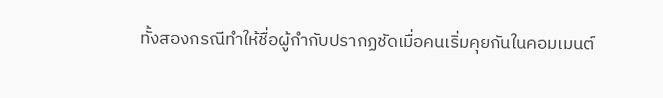ทั้งสองกรณีทำให้ชื่อผู้กำกับปรากฏชัดเมื่อคนเริ่มคุยกันในคอมเมนต์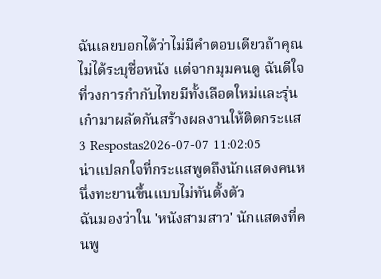ฉันเลยบอกได้ว่าไม่มีคำตอบเดียวถ้าคุณไม่ได้ระบุชื่อหนัง แต่จากมุมคนดู ฉันดีใจที่วงการกำกับไทยมีทั้งเลือดใหม่และรุ่นเก๋ามาผลัดกันสร้างผลงานให้ติดกระแส
3 Respostas2026-07-07 11:02:05
น่าแปลกใจที่กระแสพูดถึงนักแสดงคนหนึ่งทะยานขึ้นแบบไม่ทันตั้งตัว
ฉันมองว่าใน 'หนังสามสาว' นักแสดงที่คนพู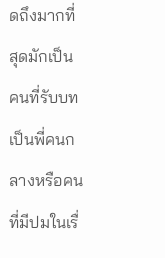ดถึงมากที่สุดมักเป็นคนที่รับบทเป็นพี่คนกลางหรือคนที่มีปมในเรื่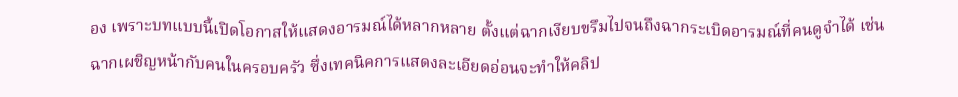อง เพราะบทแบบนี้เปิดโอกาสให้แสดงอารมณ์ได้หลากหลาย ตั้งแต่ฉากเงียบขรึมไปจนถึงฉากระเบิดอารมณ์ที่คนดูจำได้ เช่นฉากเผชิญหน้ากับคนในครอบครัว ซึ่งเทคนิคการแสดงละเอียดอ่อนจะทำให้คลิป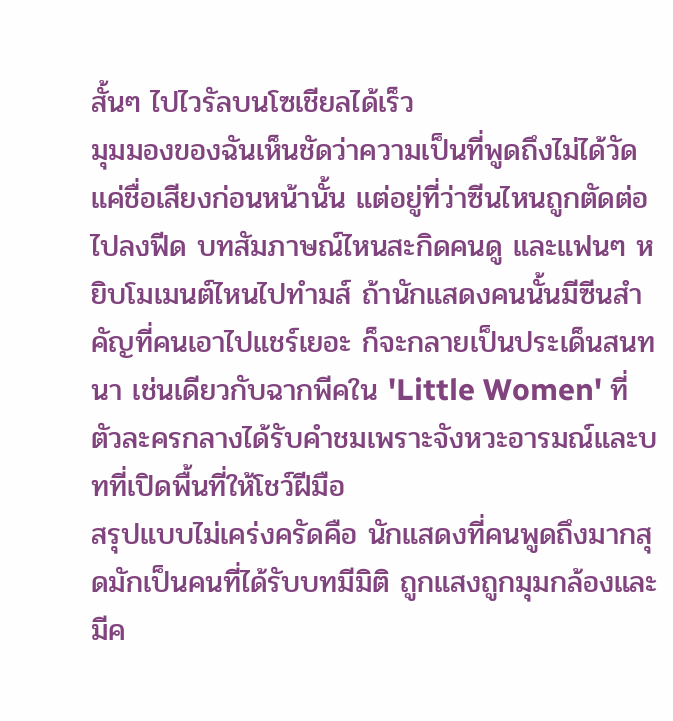สั้นๆ ไปไวรัลบนโซเชียลได้เร็ว
มุมมองของฉันเห็นชัดว่าความเป็นที่พูดถึงไม่ได้วัดแค่ชื่อเสียงก่อนหน้านั้น แต่อยู่ที่ว่าซีนไหนถูกตัดต่อไปลงฟีด บทสัมภาษณ์ไหนสะกิดคนดู และแฟนๆ หยิบโมเมนต์ไหนไปทำมส์ ถ้านักแสดงคนนั้นมีซีนสำคัญที่คนเอาไปแชร์เยอะ ก็จะกลายเป็นประเด็นสนทนา เช่นเดียวกับฉากพีคใน 'Little Women' ที่ตัวละครกลางได้รับคำชมเพราะจังหวะอารมณ์และบทที่เปิดพื้นที่ให้โชว์ฝีมือ
สรุปแบบไม่เคร่งครัดคือ นักแสดงที่คนพูดถึงมากสุดมักเป็นคนที่ได้รับบทมีมิติ ถูกแสงถูกมุมกล้องและมีค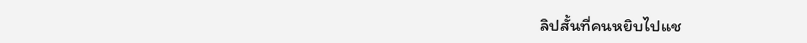ลิปสั้นที่คนหยิบไปแช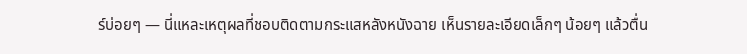ร์บ่อยๆ — นี่แหละเหตุผลที่ชอบติดตามกระแสหลังหนังฉาย เห็นรายละเอียดเล็กๆ น้อยๆ แล้วตื่น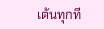เต้นทุกที